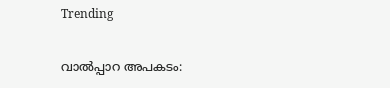Trending

വാൽപ്പാറ അപകടം: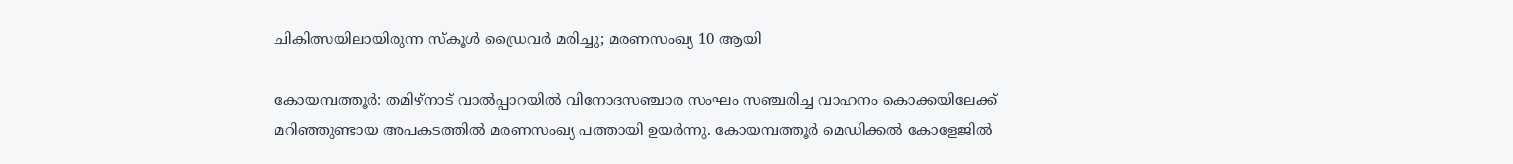ചികിത്സയിലായിരുന്ന സ്കൂൾ ഡ്രൈവർ മരിച്ചു; മരണസംഖ്യ 10 ആയി

കോയമ്പത്തൂർ: തമിഴ്‌നാട് വാൽപ്പാറയിൽ വിനോദസഞ്ചാര സംഘം സഞ്ചരിച്ച വാഹനം കൊക്കയിലേക്ക് മറിഞ്ഞുണ്ടായ അപകടത്തിൽ മരണസംഖ്യ പത്തായി ഉയർന്നു. കോയമ്പത്തൂർ മെഡിക്കൽ കോളേജിൽ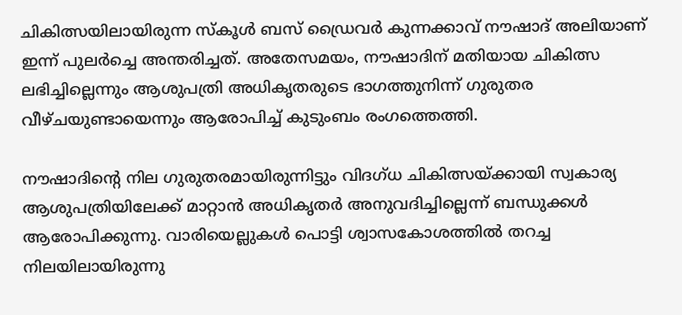ചികിത്സയിലായിരുന്ന സ്‌കൂൾ ബസ് ഡ്രൈവർ കുന്നക്കാവ് നൗഷാദ് അലിയാണ് ഇന്ന് പുലർച്ചെ അന്തരിച്ചത്. അതേസമയം, നൗഷാദിന് മതിയായ ചികിത്സ ലഭിച്ചില്ലെന്നും ആശുപത്രി അധികൃതരുടെ ഭാഗത്തുനിന്ന് ഗുരുതര വീഴ്ചയുണ്ടായെന്നും ആരോപിച്ച് കുടുംബം രംഗത്തെത്തി.

നൗഷാദിന്റെ നില ഗുരുതരമായിരുന്നിട്ടും വിദഗ്ധ ചികിത്സയ്ക്കായി സ്വകാര്യ ആശുപത്രിയിലേക്ക് മാറ്റാൻ അധികൃതർ അനുവദിച്ചില്ലെന്ന് ബന്ധുക്കൾ ആരോപിക്കുന്നു. വാരിയെല്ലുകൾ പൊട്ടി ശ്വാസകോശത്തിൽ തറച്ച നിലയിലായിരുന്നു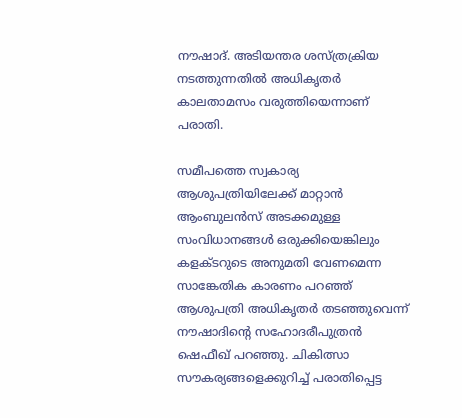നൗഷാദ്. അടിയന്തര ശസ്ത്രക്രിയ നടത്തുന്നതിൽ അധികൃതർ കാലതാമസം വരുത്തിയെന്നാണ് പരാതി.

സമീപത്തെ സ്വകാര്യ ആശുപത്രിയിലേക്ക് മാറ്റാൻ ആംബുലൻസ് അടക്കമുള്ള സംവിധാനങ്ങൾ ഒരുക്കിയെങ്കിലും കളക്ടറുടെ അനുമതി വേണമെന്ന സാങ്കേതിക കാരണം പറഞ്ഞ് ആശുപത്രി അധികൃതർ തടഞ്ഞുവെന്ന് നൗഷാദിന്റെ സഹോദരീപുത്രൻ ഷെഫീഖ് പറഞ്ഞു. ചികിത്സാ സൗകര്യങ്ങളെക്കുറിച്ച് പരാതിപ്പെട്ട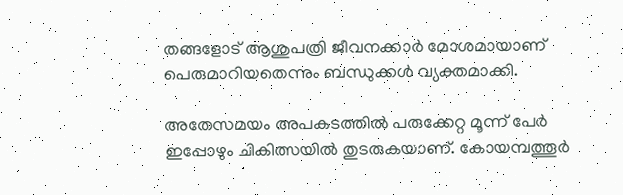തങ്ങളോട് ആശുപത്രി ജീവനക്കാർ മോശമായാണ് പെരുമാറിയതെന്നും ബന്ധുക്കൾ വ്യക്തമാക്കി.

അതേസമയം അപകടത്തിൽ പരുക്കേറ്റ മൂന്ന് പേർ ഇപ്പോഴും ചികിത്സയിൽ തുടരുകയാണ്. കോയമ്പത്തൂർ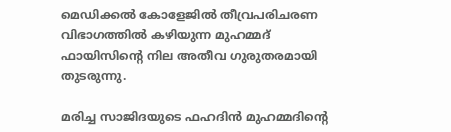മെഡിക്കൽ കോളേജിൽ തീവ്രപരിചരണ വിഭാഗത്തിൽ കഴിയുന്ന മുഹമ്മദ് ഫായിസിന്റെ നില അതീവ ഗുരുതരമായി തുടരുന്നു.

മരിച്ച സാജിദയുടെ ഫഹദിൻ മുഹമ്മദിന്റെ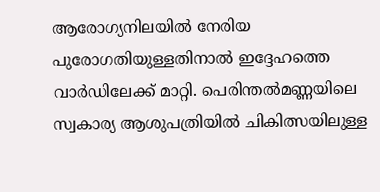ആരോഗ്യനിലയിൽ നേരിയ പുരോഗതിയുള്ളതിനാൽ ഇദ്ദേഹത്തെ വാർഡിലേക്ക് മാറ്റി. പെരിന്തൽമണ്ണയിലെ സ്വകാര്യ ആശുപത്രിയിൽ ചികിത്സയിലുള്ള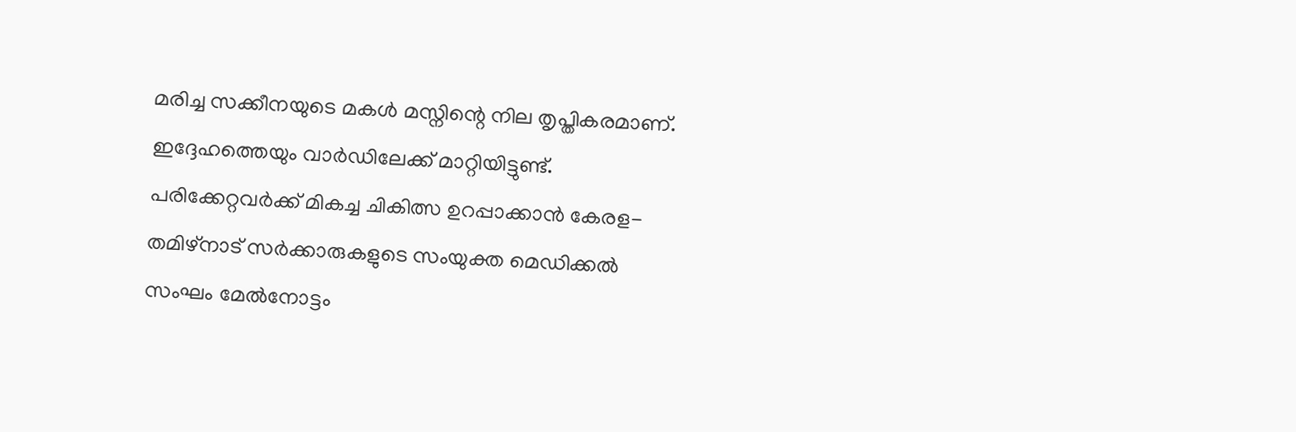മരിച്ച സക്കീനയുടെ മകൾ മസ്നിന്റെ നില തൃപ്തികരമാണ്. ഇദ്ദേഹത്തെയും വാർഡിലേക്ക് മാറ്റിയിട്ടുണ്ട്. പരിക്കേറ്റവർക്ക് മികച്ച ചികിത്സ ഉറപ്പാക്കാൻ കേരള-തമിഴ്‌നാട് സർക്കാരുകളുടെ സംയുക്ത മെഡിക്കൽ സംഘം മേൽനോട്ടം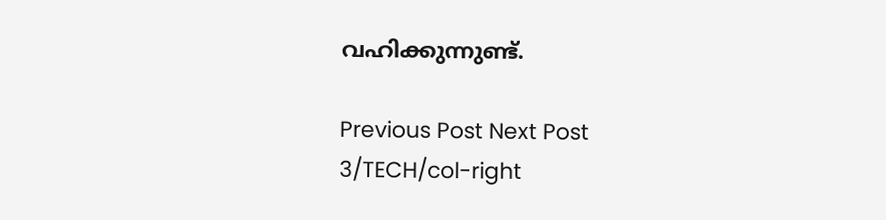വഹിക്കുന്നുണ്ട്.

Previous Post Next Post
3/TECH/col-right